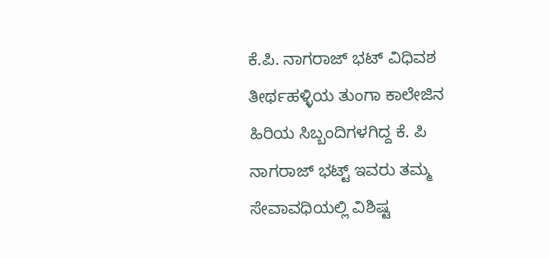ಕೆ.ಪಿ. ನಾಗರಾಜ್ ಭಟ್ ವಿಧಿವಶ
ತೀರ್ಥಹಳ್ಳಿಯ ತುಂಗಾ ಕಾಲೇಜಿನ ಹಿರಿಯ ಸಿಬ್ಬಂದಿಗಳಗಿದ್ದ ಕೆ. ಪಿ ನಾಗರಾಜ್ ಭಟ್ಟ್ ಇವರು ತಮ್ಮ ಸೇವಾವಧಿಯಲ್ಲಿ ವಿಶಿಷ್ಟ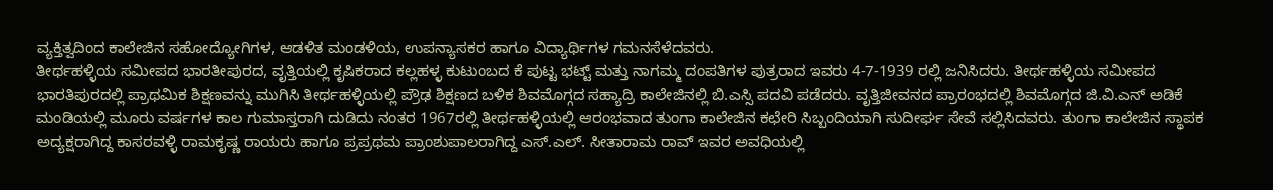ವ್ಯಕ್ತಿತ್ವದಿಂದ ಕಾಲೇಜಿನ ಸಹೋದ್ಯೋಗಿಗಳ, ಆಡಳಿತ ಮಂಡಳಿಯ, ಉಪನ್ಯಾಸಕರ ಹಾಗೂ ವಿದ್ಯಾರ್ಥಿಗಳ ಗಮನಸೆಳೆದವರು.
ತೀರ್ಥಹಳ್ಳಿಯ ಸಮೀಪದ ಭಾರತೀಪುರದ, ವೃತ್ತಿಯಲ್ಲಿ ಕೃಷಿಕರಾದ ಕಲ್ಲಹಳ್ಳ ಕುಟುಂಬದ ಕೆ ಪುಟ್ಟ ಭಟ್ಟ್ ಮತ್ತು ನಾಗಮ್ಮ ದಂಪತಿಗಳ ಪುತ್ರರಾದ ಇವರು 4-7-1939 ರಲ್ಲಿ ಜನಿಸಿದರು. ತೀರ್ಥಹಳ್ಳಿಯ ಸಮೀಪದ ಭಾರತಿಪುರದಲ್ಲಿ ಪ್ರಾಥಮಿಕ ಶಿಕ್ಷಣವನ್ನು ಮುಗಿಸಿ ತೀರ್ಥಹಳ್ಳಿಯಲ್ಲಿ ಪ್ರೌಢ ಶಿಕ್ಷಣದ ಬಳಿಕ ಶಿವಮೊಗ್ಗದ ಸಹ್ಯಾದ್ರಿ ಕಾಲೇಜಿನಲ್ಲಿ ಬಿ.ಎಸ್ಸಿ ಪದವಿ ಪಡೆದರು. ವೃತ್ತಿಜೀವನದ ಪ್ರಾರಂಭದಲ್ಲಿ ಶಿವಮೊಗ್ಗದ ಜಿ.ವಿ.ಎನ್ ಅಡಿಕೆ ಮಂಡಿಯಲ್ಲಿ ಮೂರು ವರ್ಷಗಳ ಕಾಲ ಗುಮಾಸ್ತರಾಗಿ ದುಡಿದು ನಂತರ 1967ರಲ್ಲಿ ತೀರ್ಥಹಳ್ಳಿಯಲ್ಲಿ ಆರಂಭವಾದ ತುಂಗಾ ಕಾಲೇಜಿನ ಕಛೇರಿ ಸಿಬ್ಬಂದಿಯಾಗಿ ಸುದೀರ್ಘ ಸೇವೆ ಸಲ್ಲಿಸಿದವರು. ತುಂಗಾ ಕಾಲೇಜಿನ ಸ್ಥಾಪಕ ಅದ್ಯಕ್ಷರಾಗಿದ್ದ ಕಾಸರವಳ್ಳಿ ರಾಮಕೃಷ್ಣ ರಾಯರು ಹಾಗೂ ಪ್ರಪ್ರಥಮ ಪ್ರಾಂಶುಪಾಲರಾಗಿದ್ದ ಎಸ್.ಎಲ್. ಸೀತಾರಾಮ ರಾವ್ ಇವರ ಅವಧಿಯಲ್ಲಿ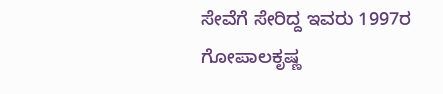ಸೇವೆಗೆ ಸೇರಿದ್ದ ಇವರು 1997ರ ಗೋಪಾಲಕೃಷ್ಣ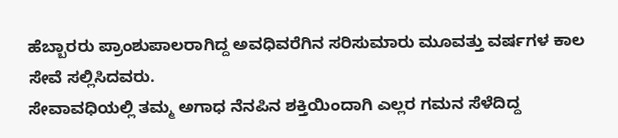ಹೆಬ್ಬಾರರು ಪ್ರಾಂಶುಪಾಲರಾಗಿದ್ದ ಅವಧಿವರೆಗಿನ ಸರಿಸುಮಾರು ಮೂವತ್ತು ವರ್ಷಗಳ ಕಾಲ ಸೇವೆ ಸಲ್ಲಿಸಿದವರು.
ಸೇವಾವಧಿಯಲ್ಲಿ ತಮ್ಮ ಅಗಾಧ ನೆನಪಿನ ಶಕ್ತಿಯಿಂದಾಗಿ ಎಲ್ಲರ ಗಮನ ಸೆಳೆದಿದ್ದ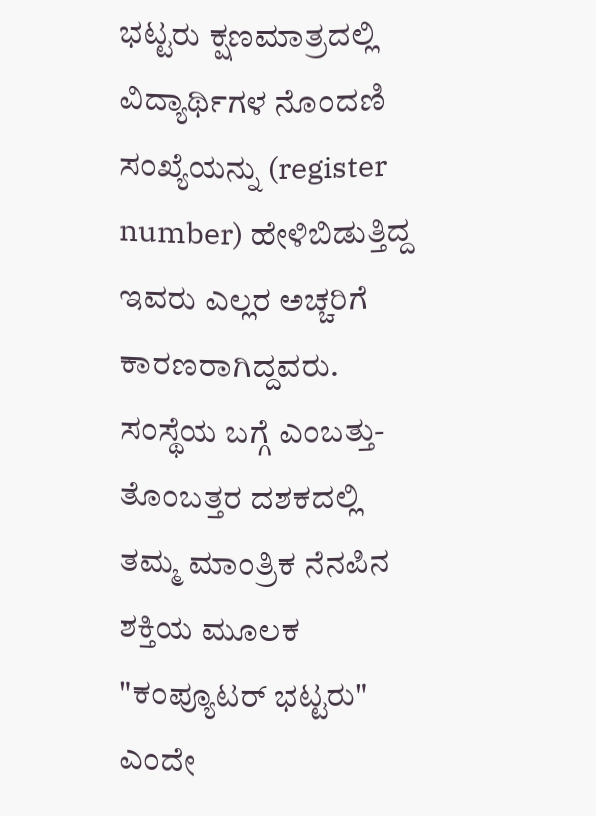ಭಟ್ಟರು ಕ್ಷಣಮಾತ್ರದಲ್ಲಿ ವಿದ್ಯಾರ್ಥಿಗಳ ನೊಂದಣಿ ಸಂಖ್ಯೆಯನ್ನು (register number) ಹೇಳಿಬಿಡುತ್ತಿದ್ದ ಇವರು ಎಲ್ಲರ ಅಚ್ಚರಿಗೆ ಕಾರಣರಾಗಿದ್ದವರು. ಸಂಸ್ಥೆಯ ಬಗ್ಗೆ ಎಂಬತ್ತು-ತೊಂಬತ್ತರ ದಶಕದಲ್ಲಿ ತಮ್ಮ ಮಾಂತ್ರಿಕ ನೆನಪಿನ ಶಕ್ತಿಯ ಮೂಲಕ "ಕಂಪ್ಯೂಟರ್ ಭಟ್ಟರು" ಎಂದೇ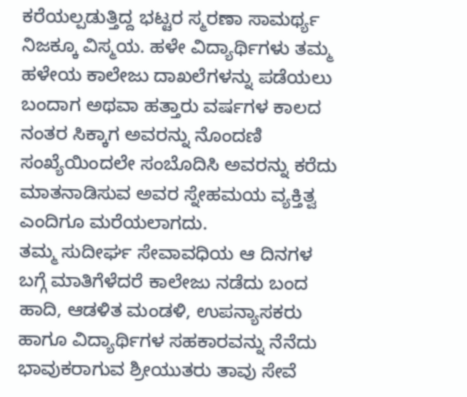ಕರೆಯಲ್ಪಡುತ್ತಿದ್ದ ಭಟ್ಟರ ಸ್ಮರಣಾ ಸಾಮರ್ಥ್ಯ ನಿಜಕ್ಕೂ ವಿಸ್ಮಯ. ಹಳೇ ವಿದ್ಯಾರ್ಥಿಗಳು ತಮ್ಮ ಹಳೇಯ ಕಾಲೇಜು ದಾಖಲೆಗಳನ್ನು ಪಡೆಯಲು ಬಂದಾಗ ಅಥವಾ ಹತ್ತಾರು ವರ್ಷಗಳ ಕಾಲದ ನಂತರ ಸಿಕ್ಕಾಗ ಅವರನ್ನು ನೊಂದಣಿ ಸಂಖ್ಯೆಯಿಂದಲೇ ಸಂಬೊದಿಸಿ ಅವರನ್ನು ಕರೆದು ಮಾತನಾಡಿಸುವ ಅವರ ಸ್ನೇಹಮಯ ವ್ಯಕ್ತಿತ್ವ ಎಂದಿಗೂ ಮರೆಯಲಾಗದು.
ತಮ್ಮ ಸುದೀರ್ಘ ಸೇವಾವಧಿಯ ಆ ದಿನಗಳ ಬಗ್ಗೆ ಮಾತಿಗೆಳೆದರೆ ಕಾಲೇಜು ನಡೆದು ಬಂದ ಹಾದಿ, ಆಡಳಿತ ಮಂಡಳಿ, ಉಪನ್ಯಾಸಕರು ಹಾಗೂ ವಿದ್ಯಾರ್ಥಿಗಳ ಸಹಕಾರವನ್ನು ನೆನೆದು ಭಾವುಕರಾಗುವ ಶ್ರೀಯುತರು ತಾವು ಸೇವೆ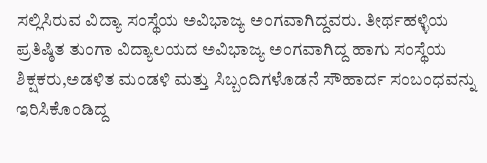ಸಲ್ಲಿಸಿರುವ ವಿದ್ಯಾ ಸಂಸ್ಥೆಯ ಅವಿಭಾಜ್ಯ ಅಂಗವಾಗಿದ್ದವರು. ತೀರ್ಥಹಳ್ಳಿಯ ಪ್ರತಿಷ್ಠಿತ ತುಂಗಾ ವಿದ್ಯಾಲಯದ ಅವಿಭಾಜ್ಯ ಅಂಗವಾಗಿದ್ದ ಹಾಗು ಸಂಸ್ಥೆಯ ಶಿಕ್ಷಕರು,ಅಡಳಿತ ಮಂಡಳಿ ಮತ್ತು ಸಿಬ್ಬಂದಿಗಳೊಡನೆ ಸೌಹಾರ್ದ ಸಂಬಂಧವನ್ನು ಇರಿಸಿಕೊಂಡಿದ್ದ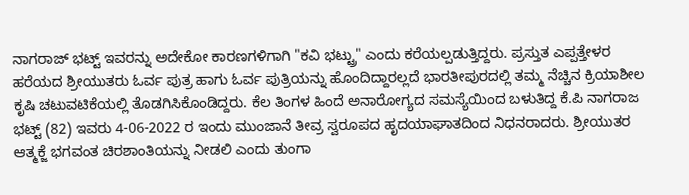ನಾಗರಾಜ್ ಭಟ್ಟ್ ಇವರನ್ನು ಅದೇಕೋ ಕಾರಣಗಳಿಗಾಗಿ "ಕವಿ ಭಟ್ಟ್ರು" ಎಂದು ಕರೆಯಲ್ಪಡುತ್ತಿದ್ದರು. ಪ್ರಸ್ತುತ ಎಪ್ಪತ್ತೇಳರ ಹರೆಯದ ಶ್ರೀಯುತರು ಓರ್ವ ಪುತ್ರ ಹಾಗು ಓರ್ವ ಪುತ್ರಿಯನ್ನು ಹೊಂದಿದ್ದಾರಲ್ಲದೆ ಭಾರತೀಪುರದಲ್ಲಿ ತಮ್ಮ ನೆಚ್ಚಿನ ಕ್ರಿಯಾಶೀಲ ಕೃಷಿ ಚಟುವಟಿಕೆಯಲ್ಲಿ ತೊಡಗಿಸಿಕೊಂಡಿದ್ದರು. ಕೆಲ ತಿಂಗಳ ಹಿಂದೆ ಅನಾರೋಗ್ಯದ ಸಮಸ್ಯೆಯಿಂದ ಬಳುತಿದ್ದ ಕೆ.ಪಿ ನಾಗರಾಜ ಭಟ್ಟ್ (82) ಇವರು 4-06-2022 ರ ಇಂದು ಮುಂಜಾನೆ ತೀವ್ರ ಸ್ವರೂಪದ ಹೃದಯಾಘಾತದಿಂದ ನಿಧನರಾದರು. ಶ್ರೀಯುತರ ಆತ್ಮಕ್ಜೆ ಭಗವಂತ ಚಿರಶಾಂತಿಯನ್ನು ನೀಡಲಿ ಎಂದು ತುಂಗಾ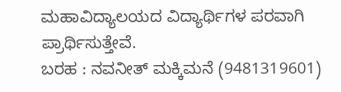ಮಹಾವಿದ್ಯಾಲಯದ ವಿದ್ಯಾರ್ಥಿಗಳ ಪರವಾಗಿ ಪ್ರಾರ್ಥಿಸುತ್ತೇವೆ.
ಬರಹ : ನವನೀತ್ ಮಕ್ಕಿಮನೆ (9481319601)